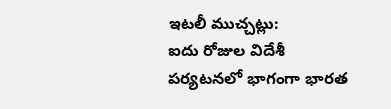ఇటలీ ముచ్చట్లు:
ఐదు రోజుల విదేశీ పర్యటనలో భాగంగా భారత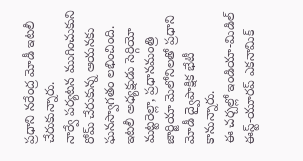ప్రధాని నరేంద్ర మోడీ ఇటలీ చేరుకున్నారు.
నార్వే పర్యటన ముగించుకుని రోమ్ చేరుకున్న ఆయనకు ఘనస్వాగతం లభించింది.
ఇటలీ అధ్యక్షుడు సెర్గియో మట్టరెల్లా, ప్రధానమంత్రి జార్జియా మెలోనిలతో ప్రధాని మోడీ ద్వైపాక్షిక భేటీ కానున్నారు.
ఈ చర్చల్లో ఇండియా-మిడిల్ ఈస్ట్-యూరప్ ఎకనామిక్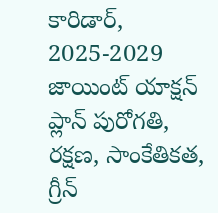కారిడార్, 2025-2029 జాయింట్ యాక్షన్ ప్లాన్ పురోగతి, రక్షణ, సాంకేతికత, గ్రీన్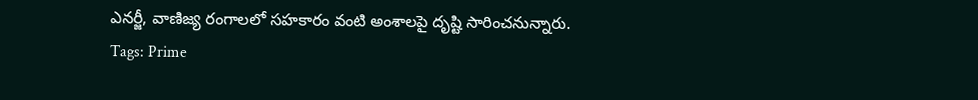ఎనర్జీ, వాణిజ్య రంగాలలో సహకారం వంటి అంశాలపై దృష్టి సారించనున్నారు.
Tags: Prime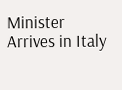Minister Arrives in Italy